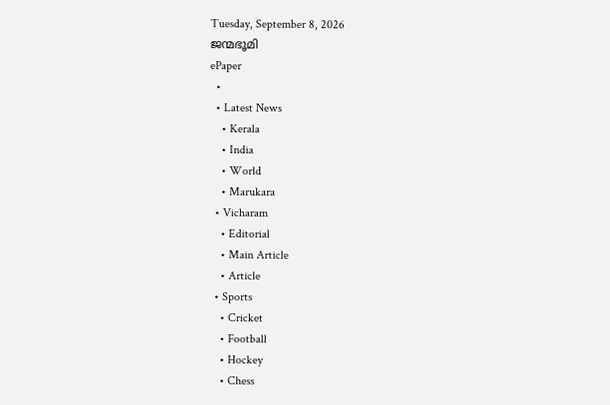Tuesday, September 8, 2026
ജന്മഭൂമി
ePaper
  •
  • Latest News
    • Kerala
    • India
    • World
    • Marukara
  • Vicharam
    • Editorial
    • Main Article
    • Article
  • Sports
    • Cricket
    • Football
    • Hockey
    • Chess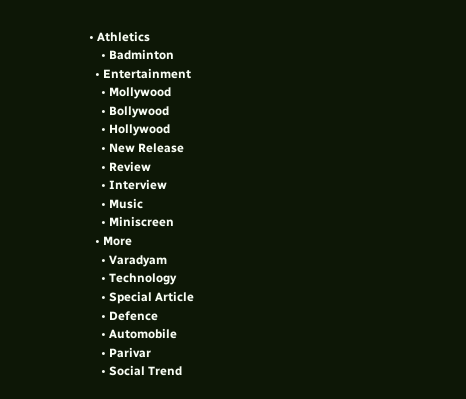• Athletics
    • Badminton
  • Entertainment
    • Mollywood
    • Bollywood
    • Hollywood
    • New Release
    • Review
    • Interview
    • Music
    • Miniscreen
  • More
    • Varadyam
    • Technology
    • Special Article
    • Defence
    • Automobile
    • Parivar
    • Social Trend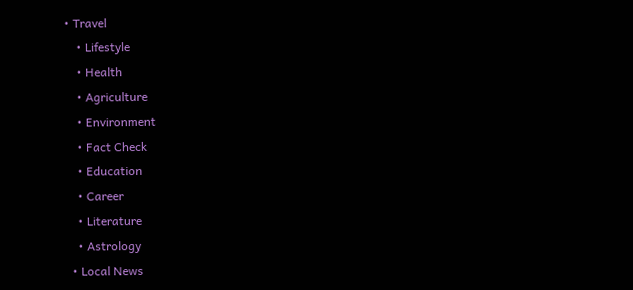• Travel
    • Lifestyle
    • Health
    • Agriculture
    • Environment
    • Fact Check
    • Education
    • Career
    • Literature
    • Astrology
  • Local News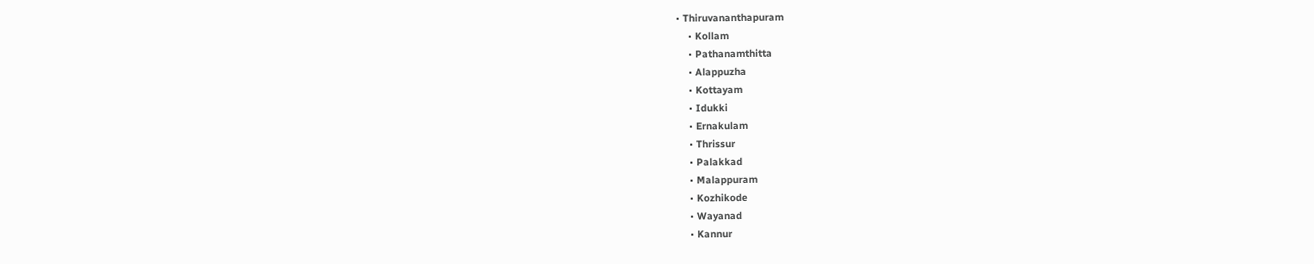• Thiruvananthapuram
    • Kollam
    • Pathanamthitta
    • Alappuzha
    • Kottayam
    • Idukki
    • Ernakulam
    • Thrissur
    • Palakkad
    • Malappuram
    • Kozhikode
    • Wayanad
    • Kannur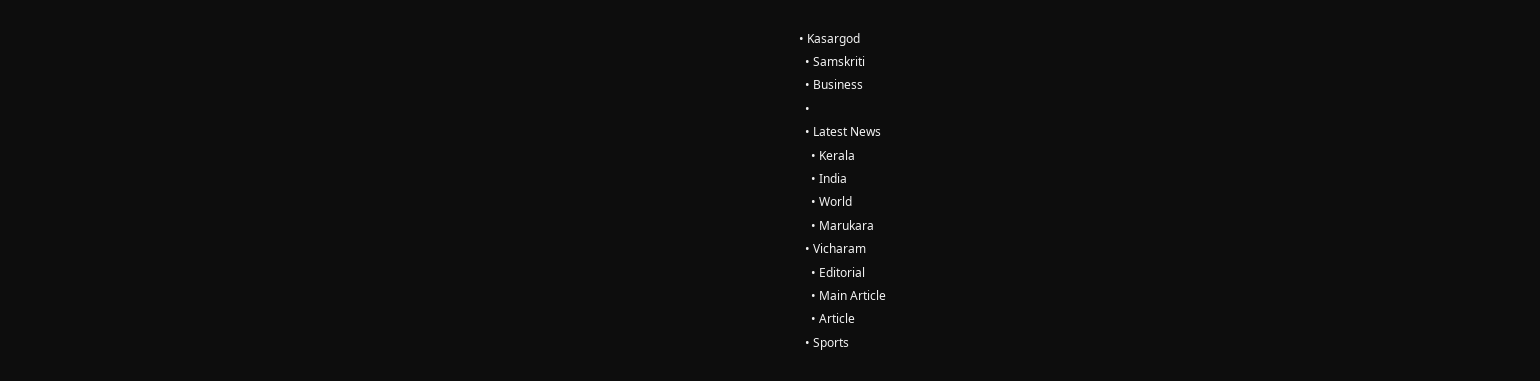• Kasargod
  • Samskriti
  • Business
  •
  • Latest News
    • Kerala
    • India
    • World
    • Marukara
  • Vicharam
    • Editorial
    • Main Article
    • Article
  • Sports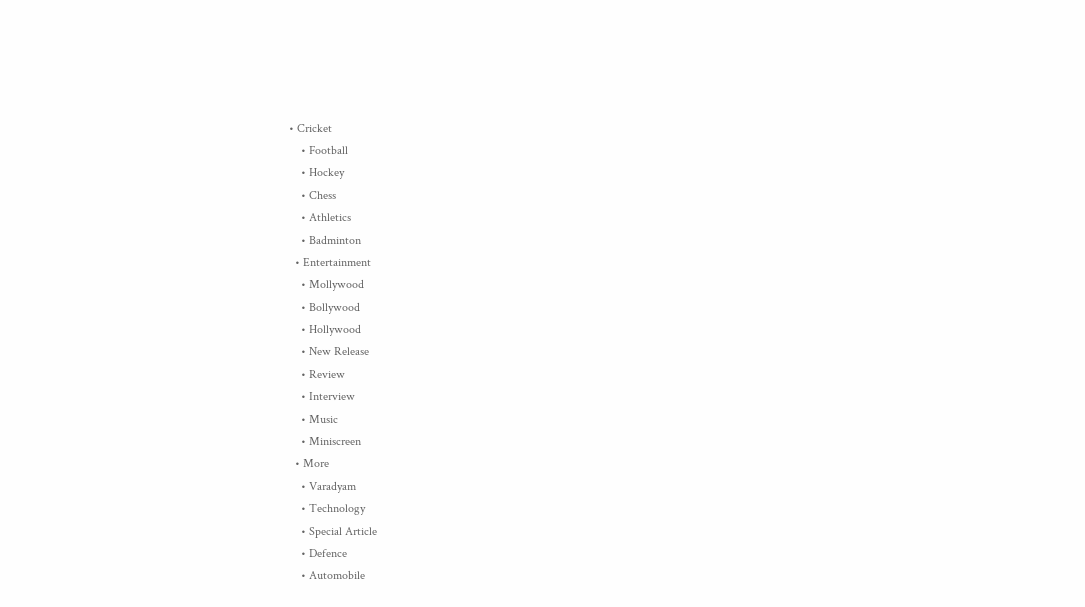• Cricket
    • Football
    • Hockey
    • Chess
    • Athletics
    • Badminton
  • Entertainment
    • Mollywood
    • Bollywood
    • Hollywood
    • New Release
    • Review
    • Interview
    • Music
    • Miniscreen
  • More
    • Varadyam
    • Technology
    • Special Article
    • Defence
    • Automobile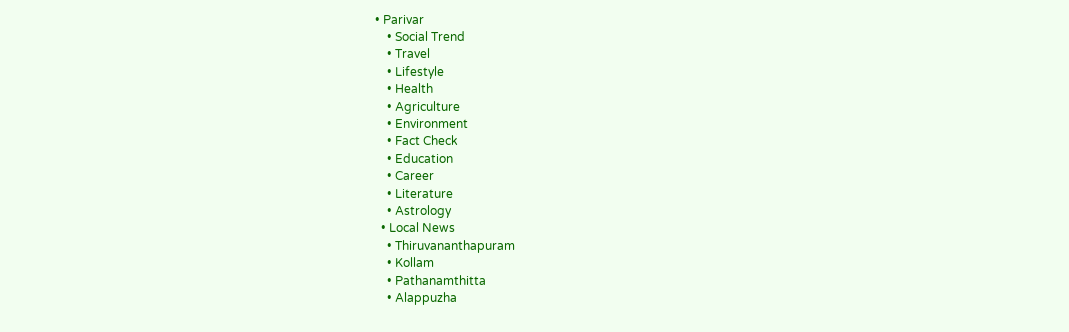• Parivar
    • Social Trend
    • Travel
    • Lifestyle
    • Health
    • Agriculture
    • Environment
    • Fact Check
    • Education
    • Career
    • Literature
    • Astrology
  • Local News
    • Thiruvananthapuram
    • Kollam
    • Pathanamthitta
    • Alappuzha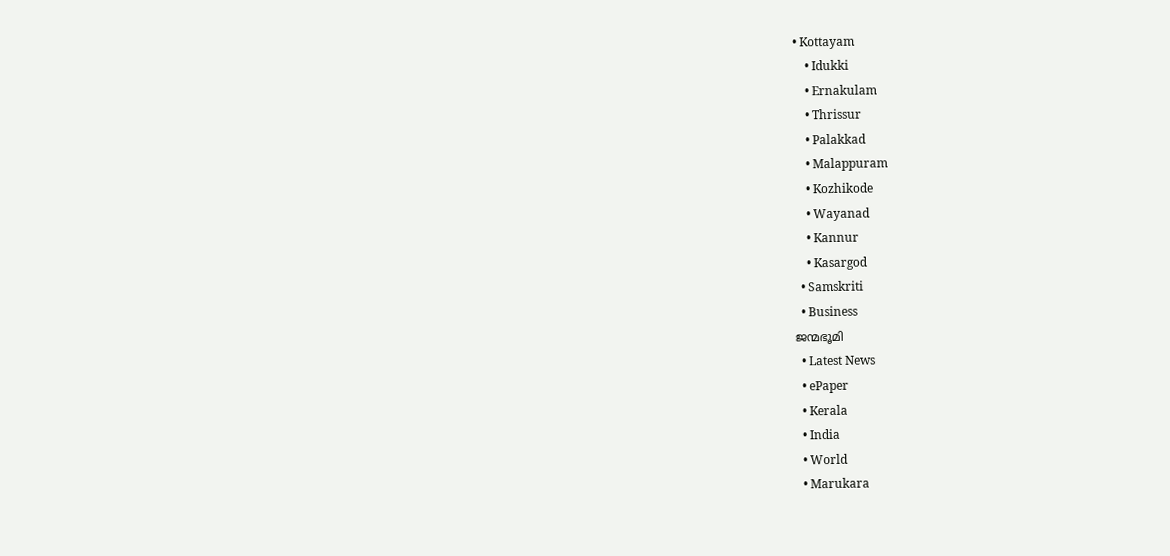• Kottayam
    • Idukki
    • Ernakulam
    • Thrissur
    • Palakkad
    • Malappuram
    • Kozhikode
    • Wayanad
    • Kannur
    • Kasargod
  • Samskriti
  • Business
ജന്മഭൂമി
  • Latest News
  • ePaper
  • Kerala
  • India
  • World
  • Marukara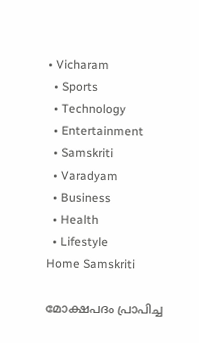• Vicharam
  • Sports
  • Technology
  • Entertainment
  • Samskriti
  • Varadyam
  • Business
  • Health
  • Lifestyle
Home Samskriti

മോക്ഷപദം പ്രാപിച്ച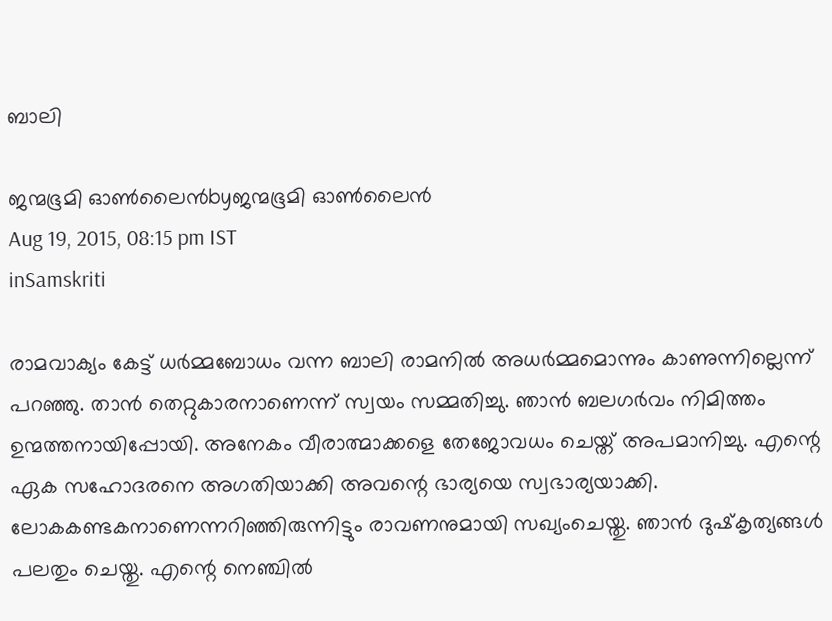ബാലി

ജന്മഭൂമി ഓണ്‍ലൈന്‍byജന്മഭൂമി ഓണ്‍ലൈന്‍
Aug 19, 2015, 08:15 pm IST
inSamskriti

രാമവാക്യം കേട്ട് ധര്‍മ്മബോധം വന്ന ബാലി രാമനില്‍ അധര്‍മ്മമൊന്നും കാണുന്നില്ലെന്ന് പറഞ്ഞു. താന്‍ തെറ്റുകാരനാണെന്ന് സ്വയം സമ്മതിച്ചു. ഞാന്‍ ബലഗര്‍വം നിമിത്തം ഉന്മത്തനായിപ്പോയി. അനേകം വീരാത്മാക്കളെ തേജോവധം ചെയ്ത് അപമാനിച്ചു. എന്റെ ഏക സഹോദരനെ അഗതിയാക്കി അവന്റെ ഭാര്യയെ സ്വഭാര്യയാക്കി. ലോകകണ്ടകനാണെന്നറിഞ്ഞിരുന്നിട്ടും രാവണനുമായി സഖ്യംചെയ്തു. ഞാന്‍ ദുഷ്‌കൃത്യങ്ങള്‍ പലതും ചെയ്തു. എന്റെ നെഞ്ചില്‍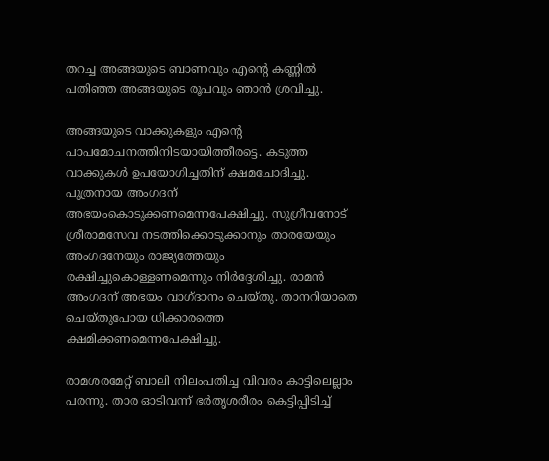തറച്ച അങ്ങയുടെ ബാണവും എന്റെ കണ്ണില്‍ പതിഞ്ഞ അങ്ങയുടെ രൂപവും ഞാന്‍ ശ്രവിച്ചു.

അങ്ങയുടെ വാക്കുകളും എന്റെ പാപമോചനത്തിനിടയായിത്തീരട്ടെ. കടുത്ത വാക്കുകള്‍ ഉപയോഗിച്ചതിന് ക്ഷമചോദിച്ചു. പുത്രനായ അംഗദന് അഭയംകൊടുക്കണമെന്നപേക്ഷിച്ചു. സുഗ്രീവനോട് ശ്രീരാമസേവ നടത്തിക്കൊടുക്കാനും താരയേയും അംഗദനേയും രാജ്യത്തേയും രക്ഷിച്ചുകൊള്ളണമെന്നും നിര്‍ദ്ദേശിച്ചു. രാമന്‍ അംഗദന് അഭയം വാഗ്ദാനം ചെയ്തു. താനറിയാതെ ചെയ്തുപോയ ധിക്കാരത്തെ ക്ഷമിക്കണമെന്നപേക്ഷിച്ചു.

രാമശരമേറ്റ് ബാലി നിലംപതിച്ച വിവരം കാട്ടിലെല്ലാം പരന്നു. താര ഓടിവന്ന് ഭര്‍തൃശരീരം കെട്ടിപ്പിടിച്ച്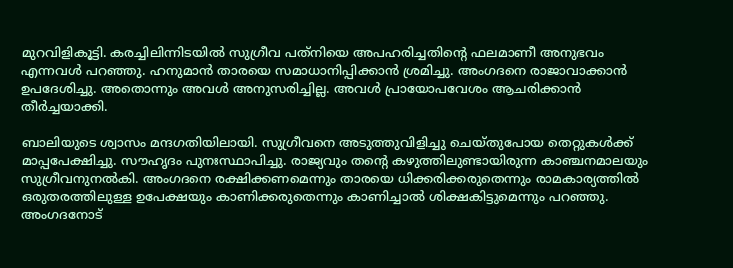മുറവിളികൂട്ടി. കരച്ചിലിന്നിടയില്‍ സുഗ്രീവ പത്‌നിയെ അപഹരിച്ചതിന്റെ ഫലമാണീ അനുഭവം എന്നവള്‍ പറഞ്ഞു. ഹനുമാന്‍ താരയെ സമാധാനിപ്പിക്കാന്‍ ശ്രമിച്ചു. അംഗദനെ രാജാവാക്കാന്‍ ഉപദേശിച്ചു. അതൊന്നും അവള്‍ അനുസരിച്ചില്ല. അവള്‍ പ്രായോപവേശം ആചരിക്കാന്‍ തീര്‍ച്ചയാക്കി.

ബാലിയുടെ ശ്വാസം മന്ദഗതിയിലായി. സുഗ്രീവനെ അടുത്തുവിളിച്ചു ചെയ്തുപോയ തെറ്റുകള്‍ക്ക് മാപ്പപേക്ഷിച്ചു. സൗഹൃദം പുനഃസ്ഥാപിച്ചു. രാജ്യവും തന്റെ കഴുത്തിലുണ്ടായിരുന്ന കാഞ്ചനമാലയും സുഗ്രീവനുനല്‍കി. അംഗദനെ രക്ഷിക്കണമെന്നും താരയെ ധിക്കരിക്കരുതെന്നും രാമകാര്യത്തില്‍ ഒരുതരത്തിലുള്ള ഉപേക്ഷയും കാണിക്കരുതെന്നും കാണിച്ചാല്‍ ശിക്ഷകിട്ടുമെന്നും പറഞ്ഞു. അംഗദനോട്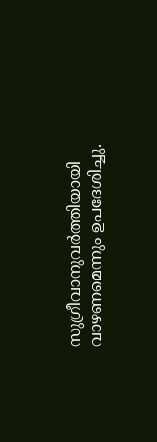സുഗ്രീവാനുവര്‍ത്തിയായി വാഴണമെന്നും ഉപദേശിച്ചു.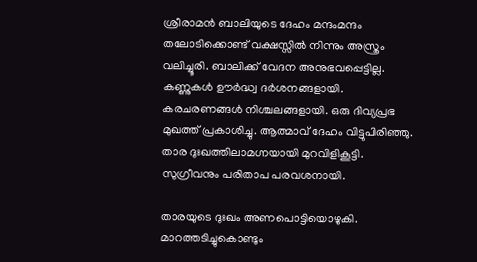ശ്രീരാമന്‍ ബാലിയുടെ ദേഹം മന്ദംമന്ദം തലോടിക്കൊണ്ട് വക്ഷസ്സില്‍ നിന്നും അസ്ത്രം വലിച്ചൂരി. ബാലിക്ക് വേദന അനുഭവപ്പെട്ടില്ല. കണ്ണുകള്‍ ഊര്‍ദ്ധ്വ ദര്‍ശനങ്ങളായി. കരചരണങ്ങള്‍ നിശ്ചലങ്ങളായി. ഒരു ദിവ്യപ്രഭ മുഖത്ത് പ്രകാശിച്ചു. ആത്മാവ് ദേഹം വിട്ടുപിരിഞ്ഞു. താര ദുഃഖത്തിലാമഗ്നയായി മുറവിളികൂട്ടി. സുഗ്രീവനും പരിതാപ പരവശനായി.

താരയുടെ ദുഃഖം അണപൊട്ടിയൊഴുകി. മാറത്തടിച്ചുകൊണ്ടും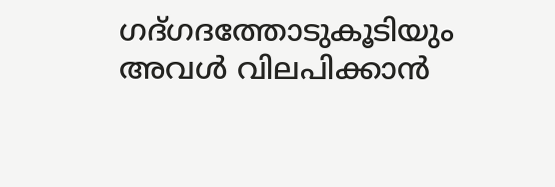ഗദ്ഗദത്തോടുകൂടിയും അവള്‍ വിലപിക്കാന്‍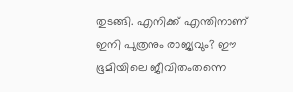തുടങ്ങി. എനിക്ക് എന്തിനാണ് ഇനി പുത്രനും രാജ്യവും? ഈ ഭൂമിയിലെ ജീവിതംതന്നെ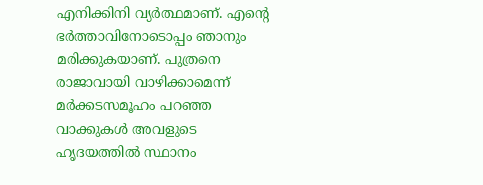എനിക്കിനി വ്യര്‍ത്ഥമാണ്. എന്റെ ഭര്‍ത്താവിനോടൊപ്പം ഞാനും മരിക്കുകയാണ്. പുത്രനെ രാജാവായി വാഴിക്കാമെന്ന് മര്‍ക്കടസമൂഹം പറഞ്ഞ വാക്കുകള്‍ അവളുടെ ഹൃദയത്തില്‍ സ്ഥാനം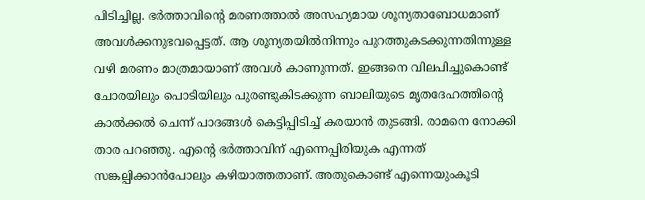പിടിച്ചില്ല. ഭര്‍ത്താവിന്റെ മരണത്താല്‍ അസഹ്യമായ ശൂന്യതാബോധമാണ് അവള്‍ക്കനുഭവപ്പെട്ടത്. ആ ശൂന്യതയില്‍നിന്നും പുറത്തുകടക്കുന്നതിന്നുള്ള വഴി മരണം മാത്രമായാണ് അവള്‍ കാണുന്നത്. ഇങ്ങനെ വിലപിച്ചുകൊണ്ട് ചോരയിലും പൊടിയിലും പുരണ്ടുകിടക്കുന്ന ബാലിയുടെ മൃതദേഹത്തിന്റെ കാല്‍ക്കല്‍ ചെന്ന് പാദങ്ങള്‍ കെട്ടിപ്പിടിച്ച് കരയാന്‍ തുടങ്ങി. രാമനെ നോക്കി താര പറഞ്ഞു. എന്റെ ഭര്‍ത്താവിന് എന്നെപ്പിരിയുക എന്നത് സങ്കല്പിക്കാന്‍പോലും കഴിയാത്തതാണ്. അതുകൊണ്ട് എന്നെയുംകൂടി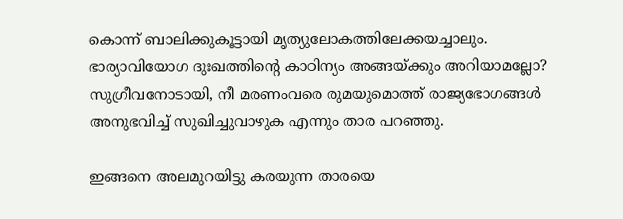കൊന്ന് ബാലിക്കുകൂട്ടായി മൃത്യുലോകത്തിലേക്കയച്ചാലും. ഭാര്യാവിയോഗ ദുഃഖത്തിന്റെ കാഠിന്യം അങ്ങയ്‌ക്കും അറിയാമല്ലോ? സുഗ്രീവനോടായി, നീ മരണംവരെ രുമയുമൊത്ത് രാജ്യഭോഗങ്ങള്‍ അനുഭവിച്ച് സുഖിച്ചുവാഴുക എന്നും താര പറഞ്ഞു.

ഇങ്ങനെ അലമുറയിട്ടു കരയുന്ന താരയെ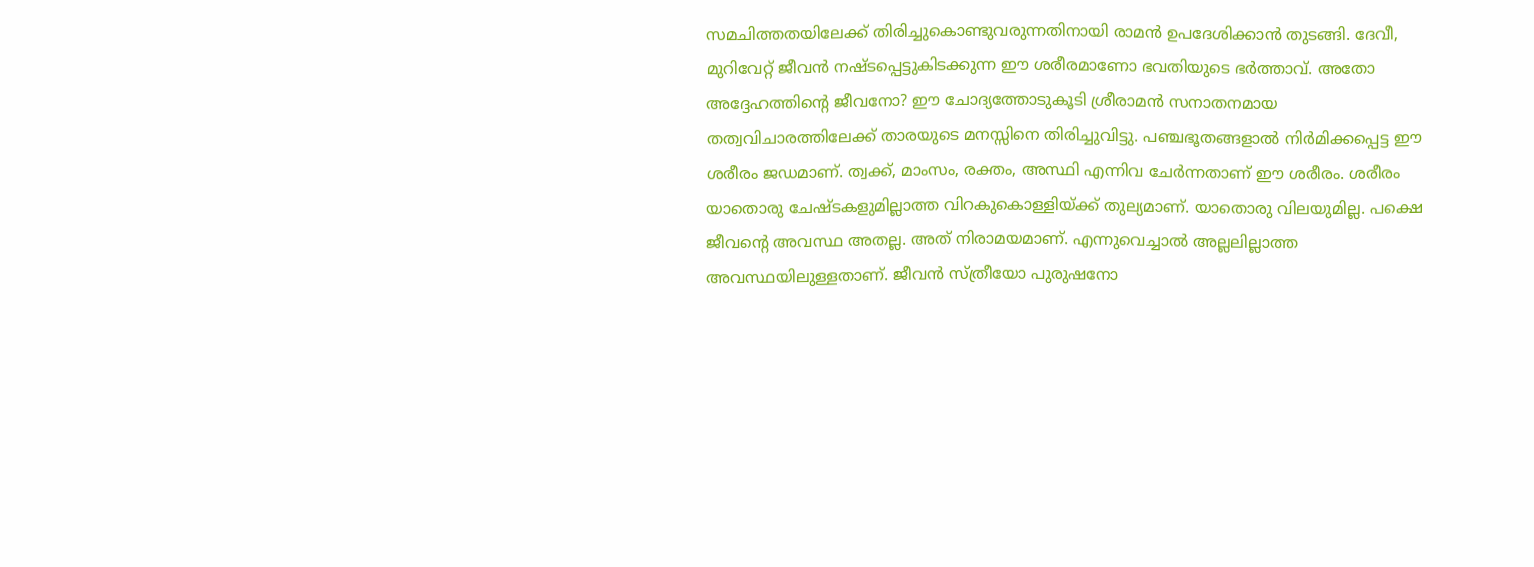സമചിത്തതയിലേക്ക് തിരിച്ചുകൊണ്ടുവരുന്നതിനായി രാമന്‍ ഉപദേശിക്കാന്‍ തുടങ്ങി. ദേവീ, മുറിവേറ്റ് ജീവന്‍ നഷ്ടപ്പെട്ടുകിടക്കുന്ന ഈ ശരീരമാണോ ഭവതിയുടെ ഭര്‍ത്താവ്. അതോ അദ്ദേഹത്തിന്റെ ജീവനോ? ഈ ചോദ്യത്തോടുകൂടി ശ്രീരാമന്‍ സനാതനമായ തത്വവിചാരത്തിലേക്ക് താരയുടെ മനസ്സിനെ തിരിച്ചുവിട്ടു. പഞ്ചഭൂതങ്ങളാല്‍ നിര്‍മിക്കപ്പെട്ട ഈ ശരീരം ജഡമാണ്. ത്വക്ക്, മാംസം, രക്തം, അസ്ഥി എന്നിവ ചേര്‍ന്നതാണ് ഈ ശരീരം. ശരീരം യാതൊരു ചേഷ്ടകളുമില്ലാത്ത വിറകുകൊള്ളിയ്‌ക്ക് തുല്യമാണ്. യാതൊരു വിലയുമില്ല. പക്ഷെ ജീവന്റെ അവസ്ഥ അതല്ല. അത് നിരാമയമാണ്. എന്നുവെച്ചാല്‍ അല്ലലില്ലാത്ത അവസ്ഥയിലുള്ളതാണ്. ജീവന്‍ സ്ത്രീയോ പുരുഷനോ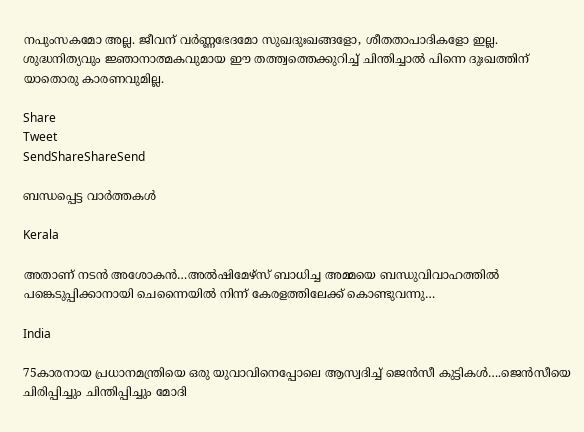നപുംസകമോ അല്ല. ജീവന് വര്‍ണ്ണഭേദമോ സുഖദുഃഖങ്ങളോ, ശീതതാപാദികളോ ഇല്ല. ശുദ്ധനിത്യവും ജ്ഞാനാത്മകവുമായ ഈ തത്ത്വത്തെക്കുറിച്ച് ചിന്തിച്ചാല്‍ പിന്നെ ദുഃഖത്തിന് യാതൊരു കാരണവുമില്ല.

Share
Tweet
SendShareShareSend

ബന്ധപ്പെട്ട വാര്‍ത്തകള്‍

Kerala

അതാണ് നടന്‍ അശോകന്‍…അൽഷിമേഴ്‌സ് ബാധിച്ച അമ്മയെ ബന്ധുവിവാഹത്തിൽ പങ്കെടുപ്പിക്കാനായി ചെന്നൈയിൽ നിന്ന് കേരളത്തിലേക്ക് കൊണ്ടുവന്നു…

India

75കാരനായ പ്രധാനമന്ത്രിയെ ഒരു യുവാവിനെപ്പോലെ ആസ്വദിച്ച് ജെന്‍സീ കുട്ടികള്‍….ജെന്‍സീയെ ചിരിപ്പിച്ചും ചിന്തിപ്പിച്ചും മോദി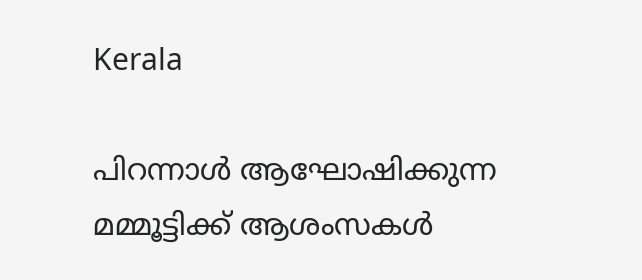Kerala

പിറന്നാൾ ആഘോഷിക്കുന്ന മമ്മൂട്ടിക്ക് ആശംസകൾ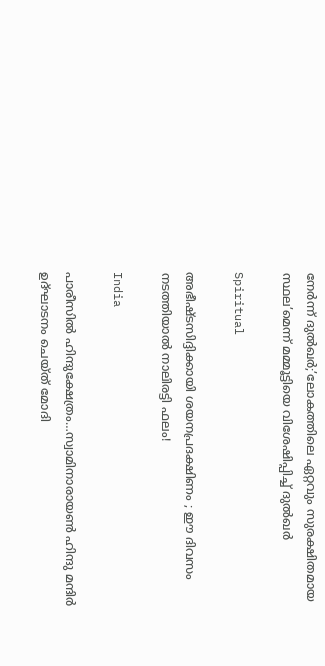നേർന്ന് ദുൽഖർ;’ലോകത്തിലെ ഏറ്റവും സുരക്ഷിതമായ സ്ഥല’മെന്ന് മമ്മൂട്ടിയെ വിശേഷിപ്പിച്ച് ദുല്‍ഖര്‍

Spiritual

അഭീഷ്ടസിദ്ദിക്കായി ശയനപ്രദക്ഷിണം ; ഈ ദിവസം നടത്തിയാൽ നാലിരട്ടി ഫലം!

India

പാരീസില്‍ ഹിന്ദുക്ഷേത്രം…സ്വാമിനാരായണ്‍ ഹിന്ദു മന്ദിര്‍ ഉദ്ഘാടനം ചെയ്ത് മോദി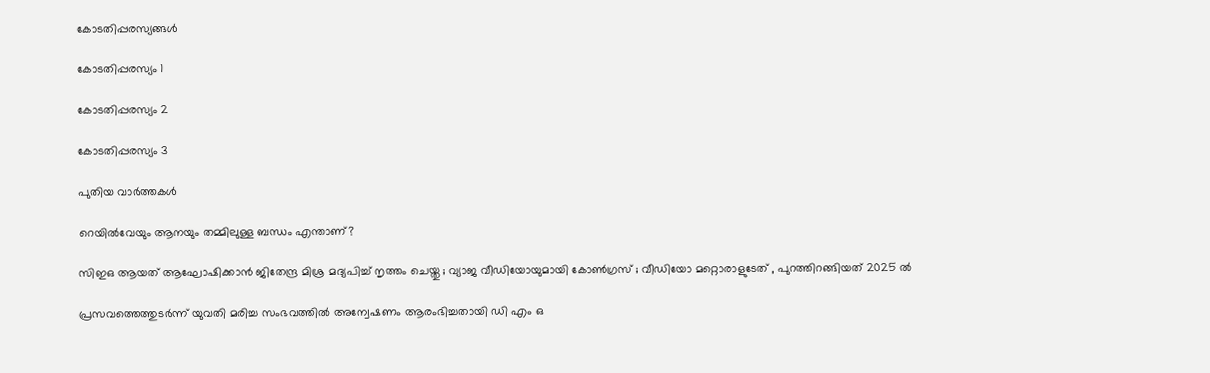കോടതിപ്പരസ്യങ്ങള്‍

കോടതിപ്പരസ്യം 1

കോടതിപ്പരസ്യം 2

കോടതിപ്പരസ്യം 3

പുതിയ വാര്‍ത്തകള്‍

റെയിൽവേയും ആനയും തമ്മിലുള്ള ബന്ധം എന്താണ്?

സിഇഒ ആയത് ആഘോഷിക്കാൻ ജിതേന്ദ്ര മിശ്ര മദ്യപിച്ച് നൃത്തം ചെയ്തു ; വ്യാജ വീഡിയോയുമായി കോൺഗ്രസ് ; വീഡിയോ മറ്റൊരാളുടേത് , പുറത്തിറങ്ങിയത് 2025 ൽ

പ്രസവത്തെത്തുടര്‍ന്ന് യുവതി മരിച്ച സംഭവത്തില്‍ അന്വേഷണം ആരംഭിച്ചതായി ഡി എം ഒ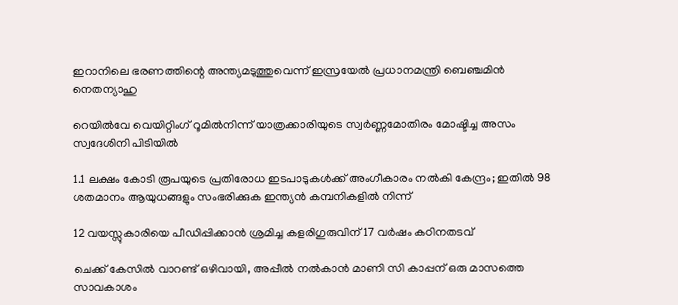ഇറാനിലെ ഭരണത്തിന്റെ അന്ത്യമടുത്തുവെന്ന് ഇസ്രയേല്‍ പ്രധാനമന്ത്രി ബെഞ്ചമിന്‍ നെതന്യാഹു

റെയില്‍വേ വെയിറ്റിംഗ് റൂമില്‍നിന്ന് യാത്രക്കാരിയുടെ സ്വര്‍ണ്ണമോതിരം മോഷ്ടിച്ച അസം സ്വദേശിനി പിടിയില്‍

1.1 ലക്ഷം കോടി രൂപയുടെ പ്രതിരോധ ഇടപാടുകൾക്ക് അംഗീകാരം നൽകി കേന്ദ്രം; ഇതില്‍ 98 ശതമാനം ആയുധങ്ങളും സംഭരിക്കുക ഇന്ത്യന്‍ കമ്പനികളില്‍ നിന്ന്

12 വയസ്സുകാരിയെ പീഡിപ്പിക്കാന്‍ ശ്രമിച്ച കളരിഗുരുവിന് 17 വര്‍ഷം കഠിനതടവ്

ചെക്ക് കേസില്‍ വാറണ്ട് ഒഴിവായി, അപ്പീല്‍ നല്‍കാന്‍ മാണി സി കാപ്പന് ഒരു മാസത്തെ സാവകാശം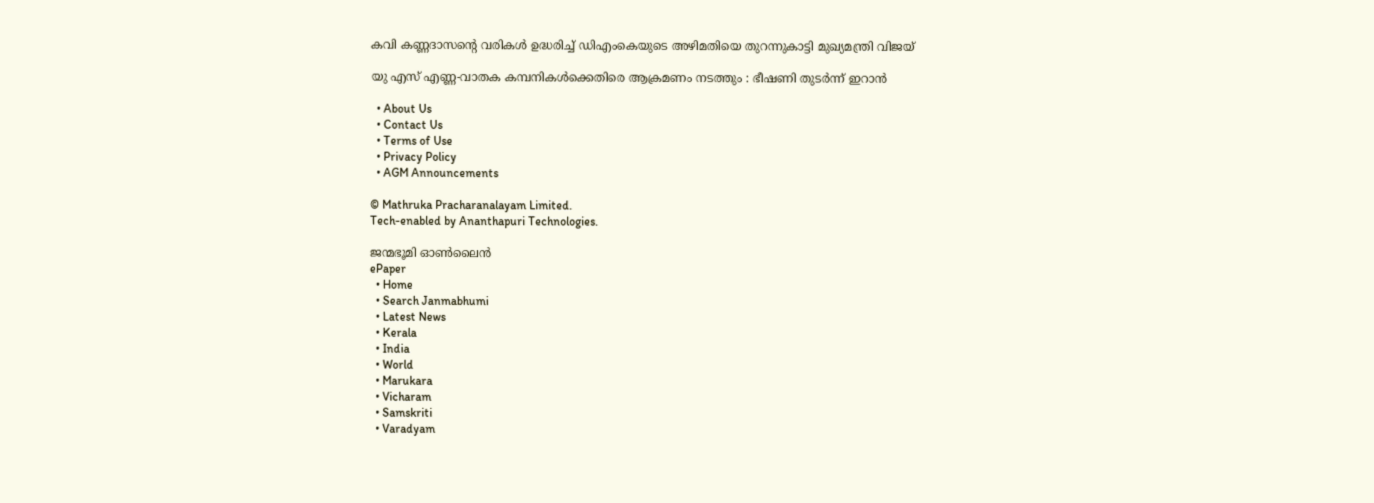കവി കണ്ണദാസന്റെ വരികള്‍ ഉദ്ധരിച്ച് ഡിഎംകെയുടെ അഴിമതിയെ തുറന്നുകാട്ടി മുഖ്യമന്ത്രി വിജയ്

യു എസ് എണ്ണ-വാതക കമ്പനികള്‍ക്കെതിരെ ആക്രമണം നടത്തും : ഭീഷണി തുടർന്ന് ഇറാൻ

  • About Us
  • Contact Us
  • Terms of Use
  • Privacy Policy
  • AGM Announcements

© Mathruka Pracharanalayam Limited.
Tech-enabled by Ananthapuri Technologies.

ജന്മഭൂമി ഓണ്‍ലൈന്‍
ePaper
  • Home
  • Search Janmabhumi
  • Latest News
  • Kerala
  • India
  • World
  • Marukara
  • Vicharam
  • Samskriti
  • Varadyam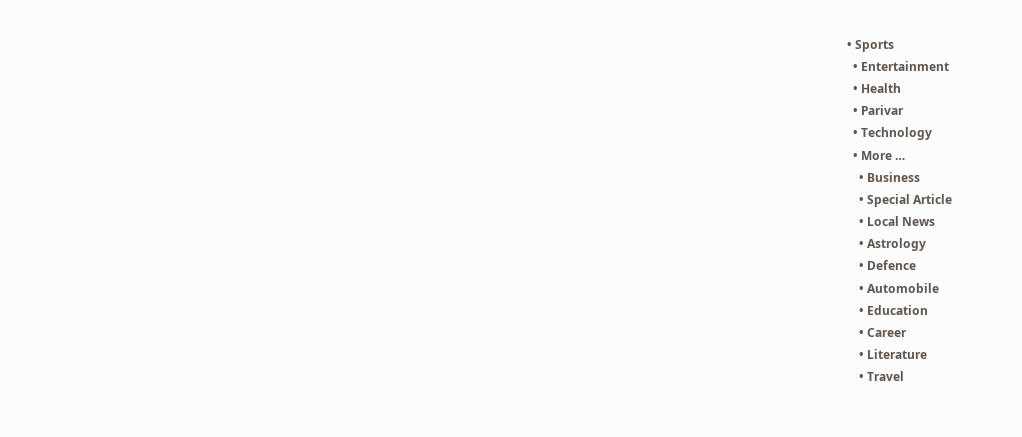• Sports
  • Entertainment
  • Health
  • Parivar
  • Technology
  • More …
    • Business
    • Special Article
    • Local News
    • Astrology
    • Defence
    • Automobile
    • Education
    • Career
    • Literature
    • Travel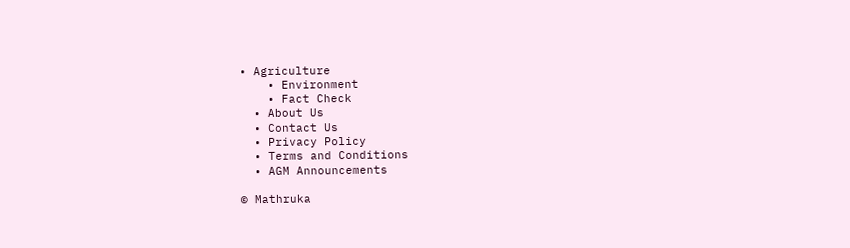• Agriculture
    • Environment
    • Fact Check
  • About Us
  • Contact Us
  • Privacy Policy
  • Terms and Conditions
  • AGM Announcements

© Mathruka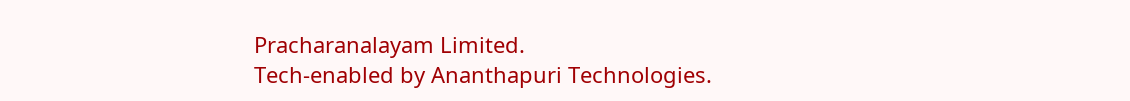Pracharanalayam Limited.
Tech-enabled by Ananthapuri Technologies.